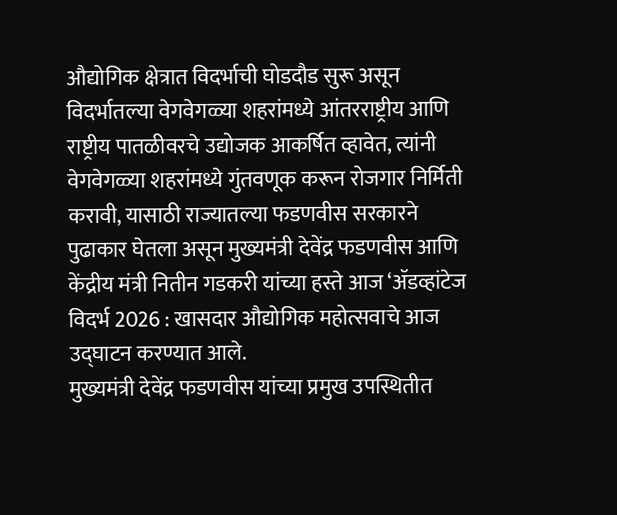औद्योगिक क्षेत्रात विदर्भाची घोडदौड सुरू असून विदर्भातल्या वेगवेगळ्या शहरांमध्ये आंतरराष्ट्रीय आणि राष्ट्रीय पातळीवरचे उद्योजक आकर्षित व्हावेत, त्यांनी वेगवेगळ्या शहरांमध्ये गुंतवणूक करून रोजगार निर्मिती करावी, यासाठी राज्यातल्या फडणवीस सरकारने पुढाकार घेतला असून मुख्यमंत्री देवेंद्र फडणवीस आणि केंद्रीय मंत्री नितीन गडकरी यांच्या हस्ते आज ‘ॲडव्हांटेज विदर्भ 2026 : खासदार औद्योगिक महोत्सवाचे आज उद्घाटन करण्यात आले.
मुख्यमंत्री देवेंद्र फडणवीस यांच्या प्रमुख उपस्थितीत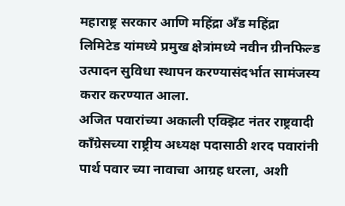महाराष्ट्र सरकार आणि महिंद्रा अँड महिंद्रा लिमिटेड यांमध्ये प्रमुख क्षेत्रांमध्ये नवीन ग्रीनफिल्ड उत्पादन सुविधा स्थापन करण्यासंदर्भात सामंजस्य करार करण्यात आला.
अजित पवारांच्या अकाली एक्झिट नंतर राष्ट्रवादी काँग्रेसच्या राष्ट्रीय अध्यक्ष पदासाठी शरद पवारांनी पार्थ पवार च्या नावाचा आग्रह धरला, अशी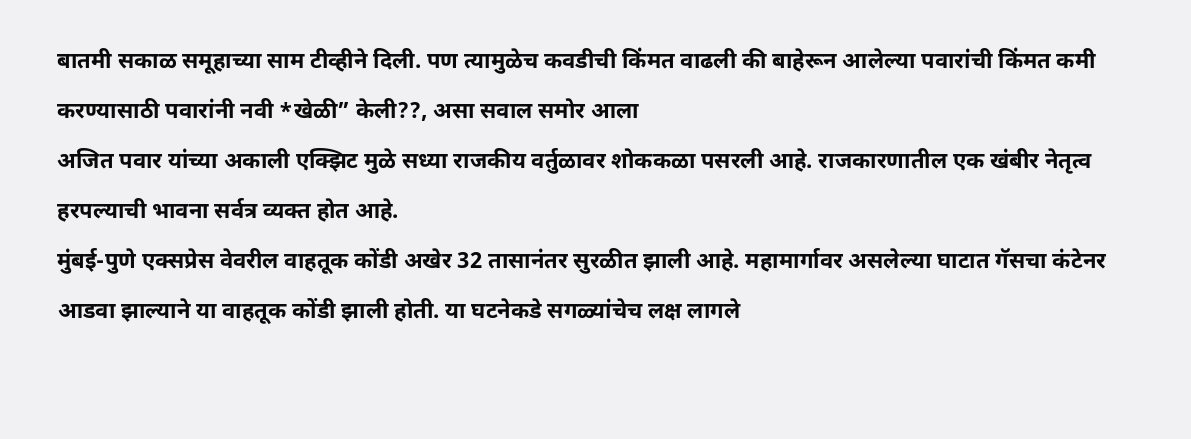बातमी सकाळ समूहाच्या साम टीव्हीने दिली. पण त्यामुळेच कवडीची किंमत वाढली की बाहेरून आलेल्या पवारांची किंमत कमी करण्यासाठी पवारांनी नवी *खेळी” केली??, असा सवाल समोर आला
अजित पवार यांच्या अकाली एक्झिट मुळे सध्या राजकीय वर्तुळावर शोककळा पसरली आहे. राजकारणातील एक खंबीर नेतृत्व हरपल्याची भावना सर्वत्र व्यक्त होत आहे.
मुंबई-पुणे एक्सप्रेस वेवरील वाहतूक कोंडी अखेर 32 तासानंतर सुरळीत झाली आहे. महामार्गावर असलेल्या घाटात गॅसचा कंटेनर आडवा झाल्याने या वाहतूक कोंडी झाली होती. या घटनेकडे सगळ्यांचेच लक्ष लागले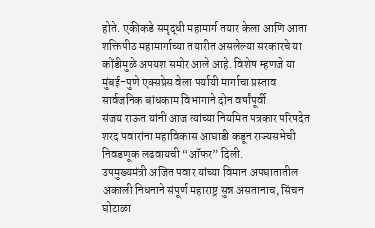होते. एकीकडे समृद्धी महामार्ग तयार केला आणि आता शक्तिपीठ महामार्गाच्या तयारीत असलेल्या सरकारचे या कोंडीमुळे अपयश समोर आले आहे. विशेष म्हणजे या मुंबई-पुणे एक्सप्रेस वेला पर्यायी मार्गाचा प्रस्ताव सार्वजनिक बांधकाम विभागाने दोन वर्षांपूर्वी
संजय राऊत यांनी आज त्यांच्या नियमित पत्रकार परिषदेत शरद पवारांना महाविकास आघाडी कडून राज्यसभेची निवडणूक लढवायची “ऑफर” दिली.
उपमुख्यमंत्री अजित पवार यांच्या विमान अपघातातील अकाली निधनाने संपूर्ण महाराष्ट्र सुन्न असतानाच, सिंचन घोटाळा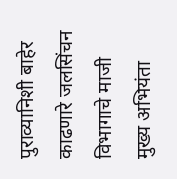पुराव्यानिशी बाहेर काढणारे जलसिंचन विभागाचे माजी मुख्य अभियंता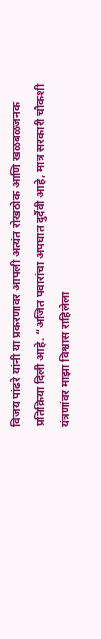विजय पांढरे यांनी या प्रकरणावर आपली अत्यंत रोखठोक आणि खळबळजनक प्रतिक्रिया दिली आहे. “अजित पवारांचा अपघात दुर्दैवी आहे, मात्र सरकारी चौकशी यंत्रणांवर माझा विश्वास राहिलेला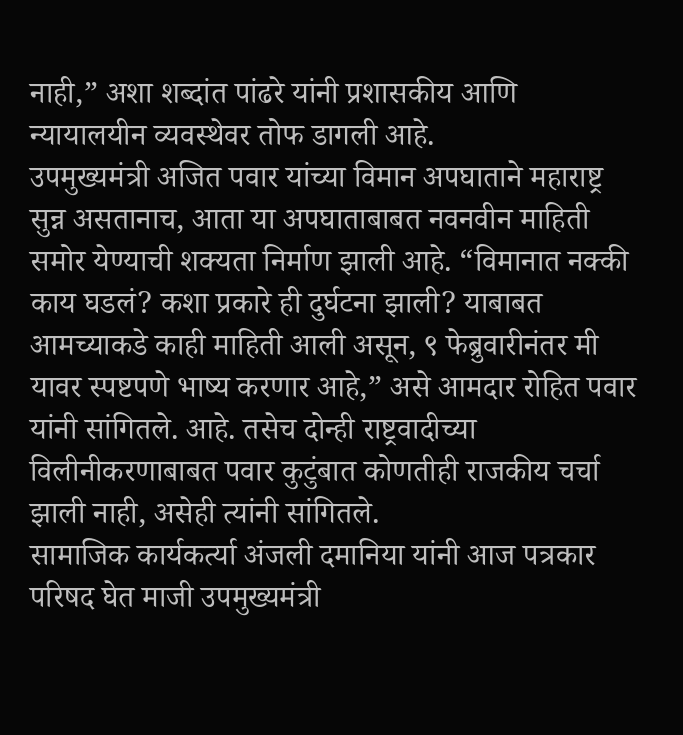नाही,” अशा शब्दांत पांढरे यांनी प्रशासकीय आणि न्यायालयीन व्यवस्थेवर तोफ डागली आहे.
उपमुख्यमंत्री अजित पवार यांच्या विमान अपघाताने महाराष्ट्र सुन्न असतानाच, आता या अपघाताबाबत नवनवीन माहिती समोर येण्याची शक्यता निर्माण झाली आहे. “विमानात नक्की काय घडलं? कशा प्रकारे ही दुर्घटना झाली? याबाबत आमच्याकडे काही माहिती आली असून, ९ फेब्रुवारीनंतर मी यावर स्पष्टपणे भाष्य करणार आहे,” असे आमदार रोहित पवार यांनी सांगितले. आहे. तसेच दोन्ही राष्ट्रवादीच्या विलीनीकरणाबाबत पवार कुटुंबात कोणतीही राजकीय चर्चा झाली नाही, असेही त्यांनी सांगितले.
सामाजिक कार्यकर्त्या अंजली दमानिया यांनी आज पत्रकार परिषद घेत माजी उपमुख्यमंत्री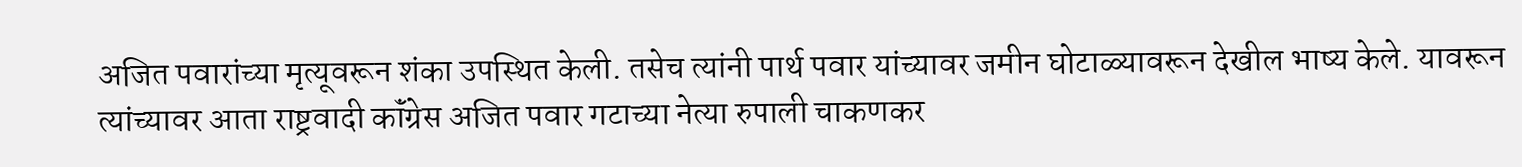अजित पवारांच्या मृत्यूवरून शंका उपस्थित केली. तसेच त्यांनी पार्थ पवार यांच्यावर जमीन घोटाळ्यावरून देखील भाष्य केले. यावरून त्यांच्यावर आता राष्ट्रवादी कॉंग्रेस अजित पवार गटाच्या नेत्या रुपाली चाकणकर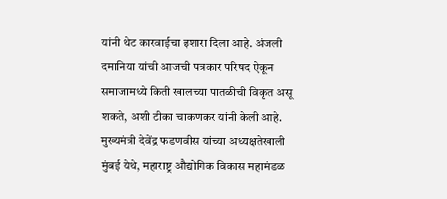यांनी थेट कारवाईचा इशारा दिला आहे. अंजली दमानिया यांची आजची पत्रकार परिषद ऐकून समाजामध्ये किती खालच्या पातळीची विकृत असू शकते, अशी टीका चाकणकर यांनी केली आहे.
मुख्यमंत्री देवेंद्र फडणवीस यांच्या अध्यक्षतेखाली मुंबई येथे, महाराष्ट्र औद्योगिक विकास महामंडळ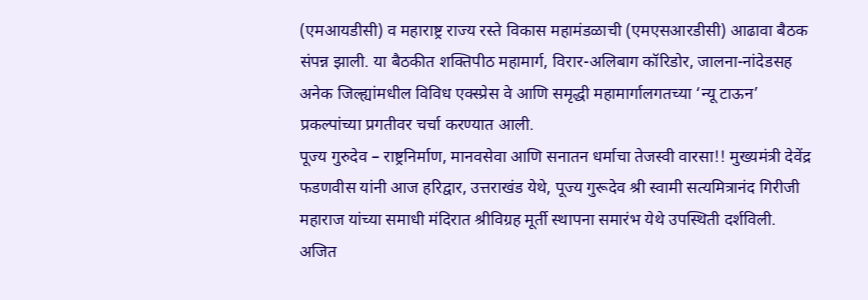(एमआयडीसी) व महाराष्ट्र राज्य रस्ते विकास महामंडळाची (एमएसआरडीसी) आढावा बैठक संपन्न झाली. या बैठकीत शक्तिपीठ महामार्ग, विरार-अलिबाग कॉरिडोर, जालना-नांदेडसह अनेक जिल्ह्यांमधील विविध एक्स्प्रेस वे आणि समृद्धी महामार्गालगतच्या ‘न्यू टाऊन’ प्रकल्पांच्या प्रगतीवर चर्चा करण्यात आली.
पूज्य गुरुदेव – राष्ट्रनिर्माण, मानवसेवा आणि सनातन धर्माचा तेजस्वी वारसा!! मुख्यमंत्री देवेंद्र फडणवीस यांनी आज हरिद्वार, उत्तराखंड येथे, पूज्य गुरूदेव श्री स्वामी सत्यमित्रानंद गिरीजी महाराज यांच्या समाधी मंदिरात श्रीविग्रह मूर्ती स्थापना समारंभ येथे उपस्थिती दर्शविली.
अजित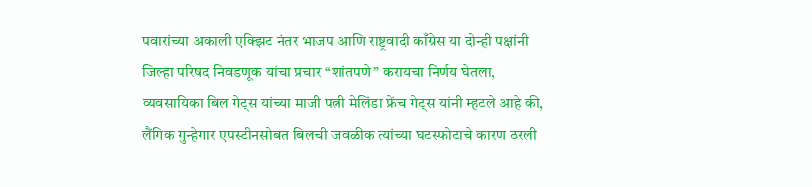पवारांच्या अकाली एक्झिट नंतर भाजप आणि राष्ट्रवादी काँग्रेस या दोन्ही पक्षांनी जिल्हा परिषद निवडणूक यांचा प्रचार “शांतपणे” करायचा निर्णय घेतला,
व्यवसायिका बिल गेट्स यांच्या माजी पत्नी मेलिंडा फ्रेंच गेट्स यांनी म्हटले आहे की, लैंगिक गुन्हेगार एपस्टीनसोबत बिलची जवळीक त्यांच्या घटस्फोटाचे कारण ठरली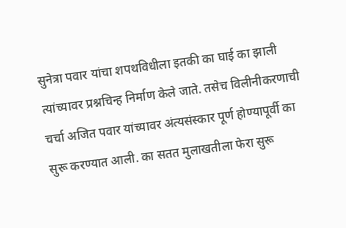सुनेत्रा पवार यांचा शपथविधीला इतकी का घाई का झाली त्यांच्यावर प्रश्नचिन्ह निर्माण केले जाते. तसेच विलीनीकरणाची चर्चा अजित पवार यांच्यावर अंत्यसंस्कार पूर्ण होण्यापूर्वी का सुरू करण्यात आली. का सतत मुलाखतीला फेरा सुरू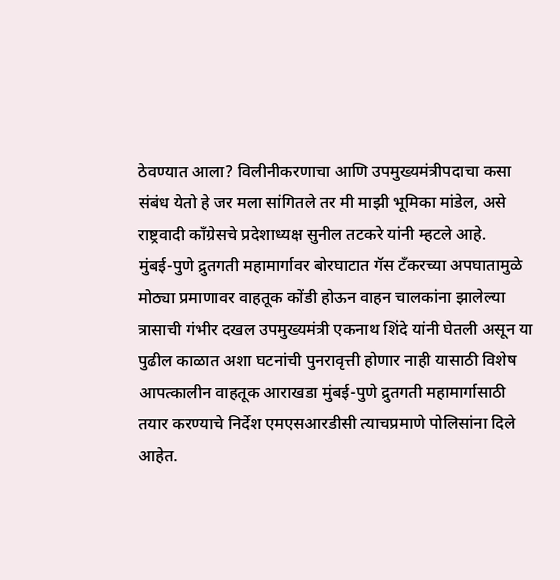ठेवण्यात आला? विलीनीकरणाचा आणि उपमुख्यमंत्रीपदाचा कसा संबंध येतो हे जर मला सांगितले तर मी माझी भूमिका मांडेल, असे राष्ट्रवादी काँग्रेसचे प्रदेशाध्यक्ष सुनील तटकरे यांनी म्हटले आहे.
मुंबई-पुणे द्रुतगती महामार्गावर बोरघाटात गॅस टँकरच्या अपघातामुळे मोठ्या प्रमाणावर वाहतूक कोंडी होऊन वाहन चालकांना झालेल्या त्रासाची गंभीर दखल उपमुख्यमंत्री एकनाथ शिंदे यांनी घेतली असून या पुढील काळात अशा घटनांची पुनरावृत्ती होणार नाही यासाठी विशेष आपत्कालीन वाहतूक आराखडा मुंबई-पुणे द्रुतगती महामार्गासाठी तयार करण्याचे निर्देश एमएसआरडीसी त्याचप्रमाणे पोलिसांना दिले आहेत.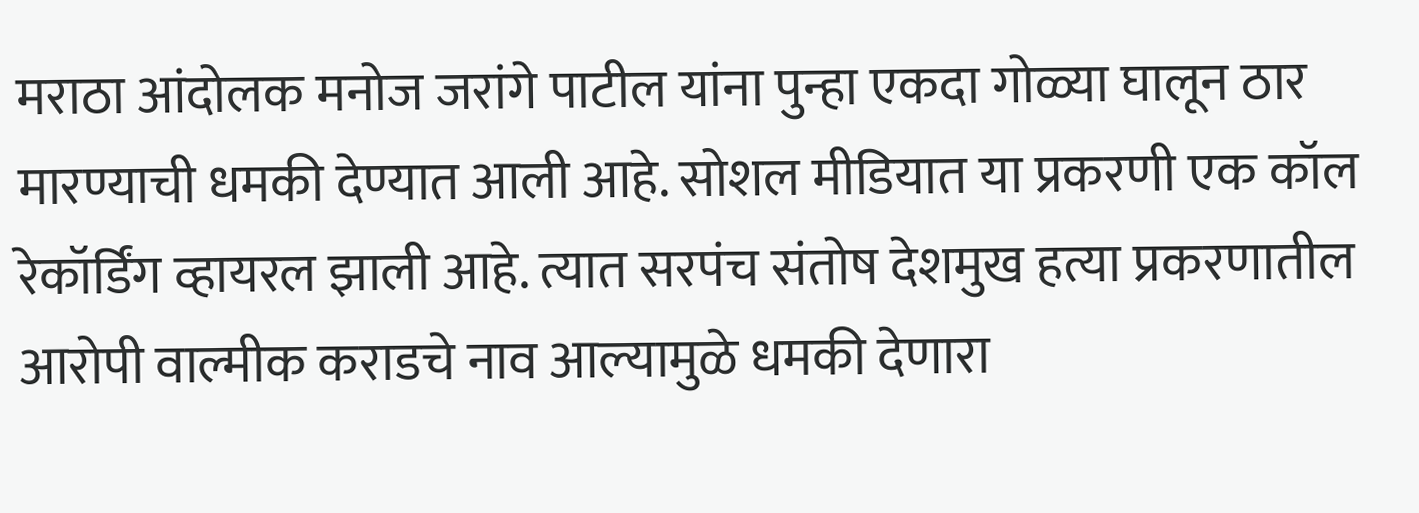मराठा आंदोलक मनोज जरांगे पाटील यांना पुन्हा एकदा गोळ्या घालून ठार मारण्याची धमकी देण्यात आली आहे. सोशल मीडियात या प्रकरणी एक कॉल रेकॉर्डिंग व्हायरल झाली आहे. त्यात सरपंच संतोष देशमुख हत्या प्रकरणातील आरोपी वाल्मीक कराडचे नाव आल्यामुळे धमकी देणारा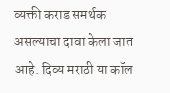व्यक्ती कराड समर्थक असल्याचा दावा केला जात आहे. दिव्य मराठी या कॉल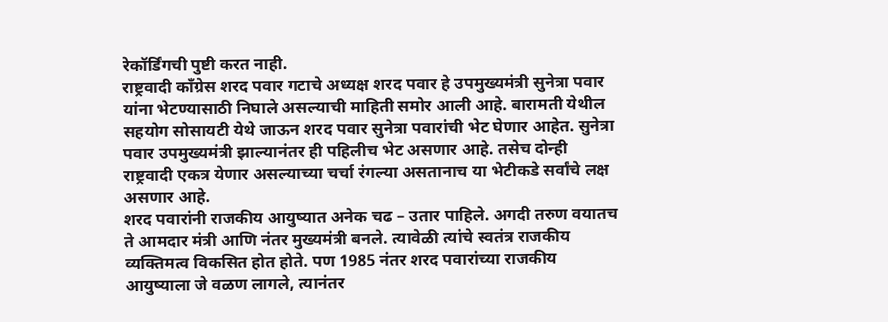रेकॉर्डिंगची पुष्टी करत नाही.
राष्ट्रवादी कॉंग्रेस शरद पवार गटाचे अध्यक्ष शरद पवार हे उपमुख्यमंत्री सुनेत्रा पवार यांना भेटण्यासाठी निघाले असल्याची माहिती समोर आली आहे. बारामती येथील सहयोग सोसायटी येथे जाऊन शरद पवार सुनेत्रा पवारांची भेट घेणार आहेत. सुनेत्रा पवार उपमुख्यमंत्री झाल्यानंतर ही पहिलीच भेट असणार आहे. तसेच दोन्ही राष्ट्रवादी एकत्र येणार असल्याच्या चर्चा रंगल्या असतानाच या भेटीकडे सर्वांचे लक्ष असणार आहे.
शरद पवारांनी राजकीय आयुष्यात अनेक चढ – उतार पाहिले. अगदी तरुण वयातच ते आमदार मंत्री आणि नंतर मुख्यमंत्री बनले. त्यावेळी त्यांचे स्वतंत्र राजकीय व्यक्तिमत्व विकसित होत होते. पण 1985 नंतर शरद पवारांच्या राजकीय आयुष्याला जे वळण लागले, त्यानंतर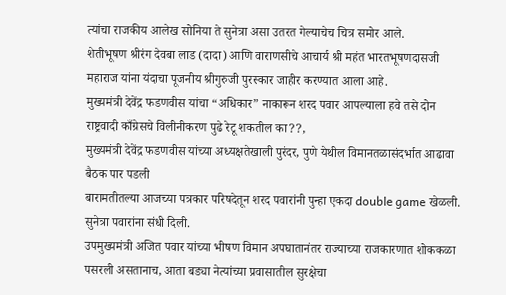त्यांचा राजकीय आलेख सोनिया ते सुनेत्रा असा उतरत गेल्याचेच चित्र समोर आले.
शेतीभूषण श्रीरंग देवबा लाड (दादा) आणि वाराणसीचे आचार्य श्री महंत भारतभूषणदासजी महाराज यांना यंदाचा पूजनीय श्रीगुरुजी पुरस्कार जाहीर करण्यात आला आहे.
मुख्यमंत्री देवेंद्र फडणवीस यांचा “अधिकार” नाकारून शरद पवार आपल्याला हवे तसे दोन राष्ट्रवादी काँग्रेसचे विलीनीकरण पुढे रेटू शकतील का??,
मुख्यमंत्री देवेंद्र फडणवीस यांच्या अध्यक्षतेखाली पुरंदर, पुणे येथील विमानतळासंदर्भात आढावा बैठक पार पडली
बारामतीतल्या आजच्या पत्रकार परिषदेतून शरद पवारांनी पुन्हा एकदा double game खेळली. सुनेत्रा पवारांना संधी दिली.
उपमुख्यमंत्री अजित पवार यांच्या भीषण विमान अपघातानंतर राज्याच्या राजकारणात शोककळा पसरली असतानाच, आता बड्या नेत्यांच्या प्रवासातील सुरक्षेचा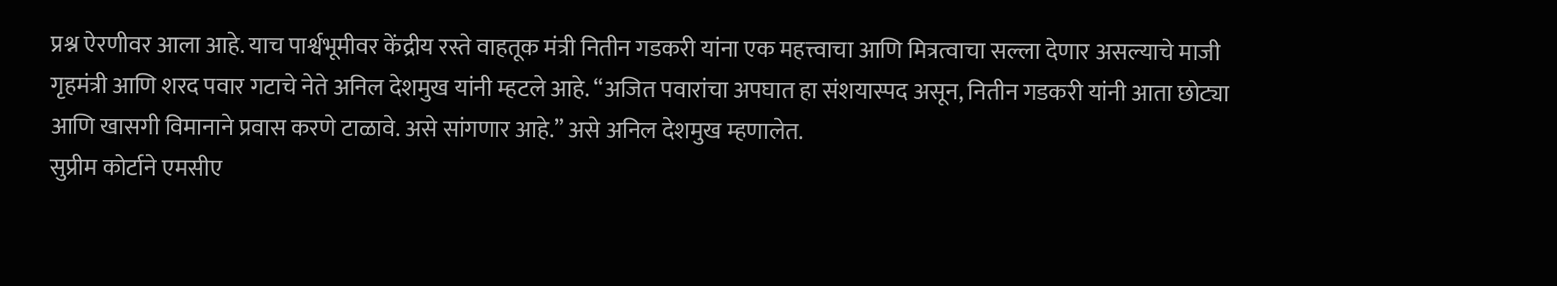प्रश्न ऐरणीवर आला आहे. याच पार्श्वभूमीवर केंद्रीय रस्ते वाहतूक मंत्री नितीन गडकरी यांना एक महत्त्वाचा आणि मित्रत्वाचा सल्ला देणार असल्याचे माजी गृहमंत्री आणि शरद पवार गटाचे नेते अनिल देशमुख यांनी म्हटले आहे. “अजित पवारांचा अपघात हा संशयास्पद असून, नितीन गडकरी यांनी आता छोट्या आणि खासगी विमानाने प्रवास करणे टाळावे. असे सांगणार आहे.” असे अनिल देशमुख म्हणालेत.
सुप्रीम कोर्टाने एमसीए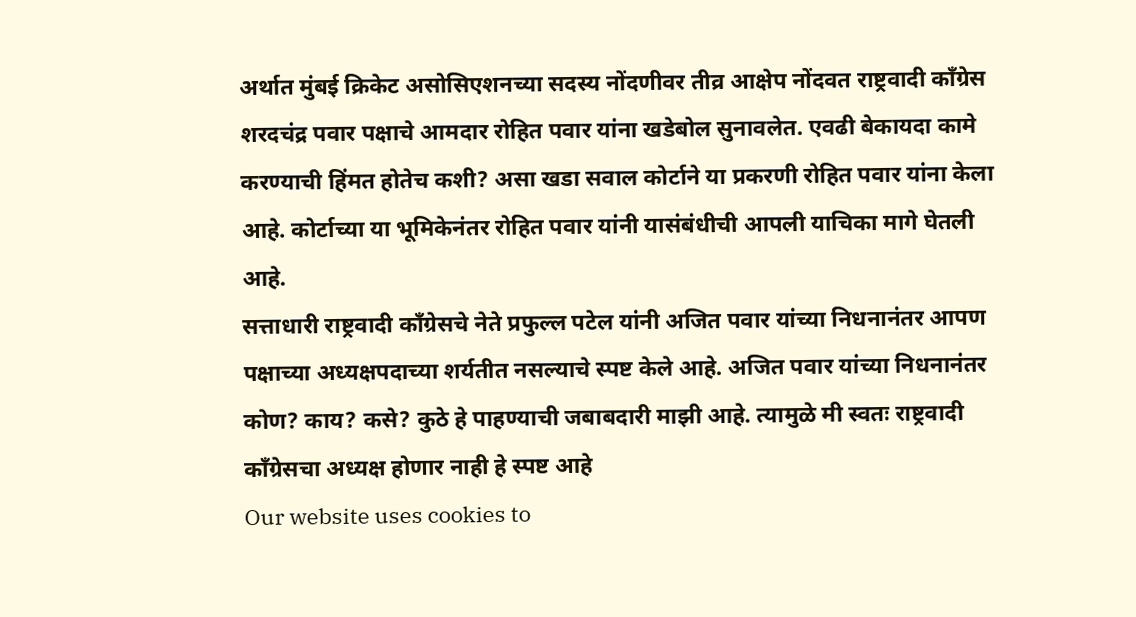अर्थात मुंबई क्रिकेट असोसिएशनच्या सदस्य नोंदणीवर तीव्र आक्षेप नोंदवत राष्ट्रवादी काँग्रेस शरदचंद्र पवार पक्षाचे आमदार रोहित पवार यांना खडेबोल सुनावलेत. एवढी बेकायदा कामे करण्याची हिंमत होतेच कशी? असा खडा सवाल कोर्टाने या प्रकरणी रोहित पवार यांना केला आहे. कोर्टाच्या या भूमिकेनंतर रोहित पवार यांनी यासंबंधीची आपली याचिका मागे घेतली आहे.
सत्ताधारी राष्ट्रवादी काँग्रेसचे नेते प्रफुल्ल पटेल यांनी अजित पवार यांच्या निधनानंतर आपण पक्षाच्या अध्यक्षपदाच्या शर्यतीत नसल्याचे स्पष्ट केले आहे. अजित पवार यांच्या निधनानंतर कोण? काय? कसे? कुठे हे पाहण्याची जबाबदारी माझी आहे. त्यामुळे मी स्वतः राष्ट्रवादी काँग्रेसचा अध्यक्ष होणार नाही हे स्पष्ट आहे
Our website uses cookies to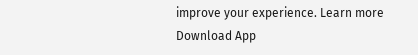improve your experience. Learn more
Download App